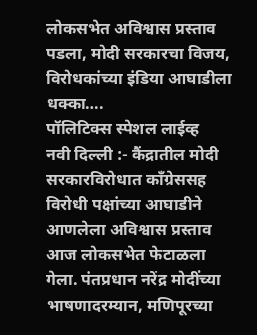लोकसभेत अविश्वास प्रस्ताव पडला, मोदी सरकारचा विजय, विरोधकांच्या इंडिया आघाडीला धक्का….
पॉलिटिक्स स्पेशल लाईव्ह
नवी दिल्ली :- कैंद्रातील मोदी सरकारविरोधात काँग्रेससह विरोधी पक्षांच्या आघाडीने आणलेला अविश्वास प्रस्ताव आज लोकसभेत फेटाळला गेला. पंतप्रधान नरेंद्र मोदींच्या भाषणादरम्यान, मणिपूरच्या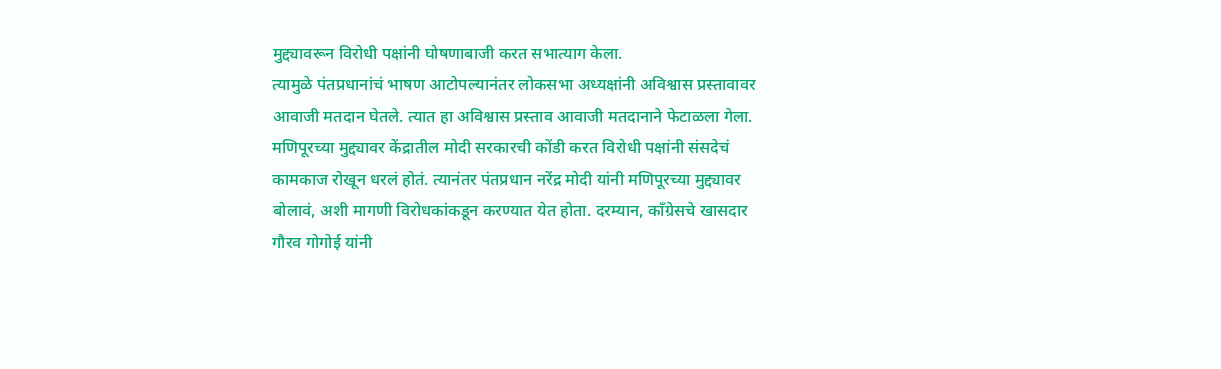मुद्द्यावरून विरोधी पक्षांनी घोषणाबाजी करत सभात्याग केला.
त्यामुळे पंतप्रधानांचं भाषण आटोपल्यानंतर लोकसभा अध्यक्षांनी अविश्वास प्रस्तावावर आवाजी मतदान घेतले. त्यात हा अविश्वास प्रस्ताव आवाजी मतदानाने फेटाळला गेला.
मणिपूरच्या मुद्द्यावर केंद्रातील मोदी सरकारची कोंडी करत विरोधी पक्षांनी संसदेचं कामकाज रोखून धरलं होतं. त्यानंतर पंतप्रधान नरेंद्र मोदी यांनी मणिपूरच्या मुद्द्यावर बोलावं, अशी मागणी विरोधकांकडून करण्यात येत होता. दरम्यान, काँग्रेसचे खासदार गौरव गोगोई यांनी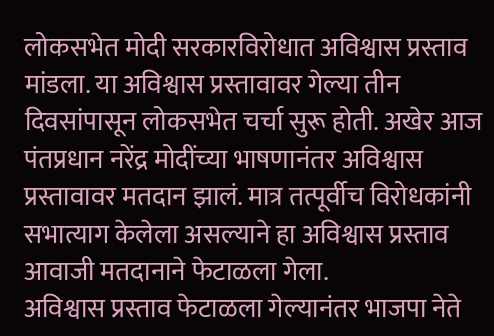लोकसभेत मोदी सरकारविरोधात अविश्वास प्रस्ताव मांडला. या अविश्वास प्रस्तावावर गेल्या तीन दिवसांपासून लोकसभेत चर्चा सुरू होती. अखेर आज पंतप्रधान नरेंद्र मोदींच्या भाषणानंतर अविश्वास प्रस्तावावर मतदान झालं. मात्र तत्पूर्वीच विरोधकांनी सभात्याग केलेला असल्याने हा अविश्वास प्रस्ताव आवाजी मतदानाने फेटाळला गेला.
अविश्वास प्रस्ताव फेटाळला गेल्यानंतर भाजपा नेते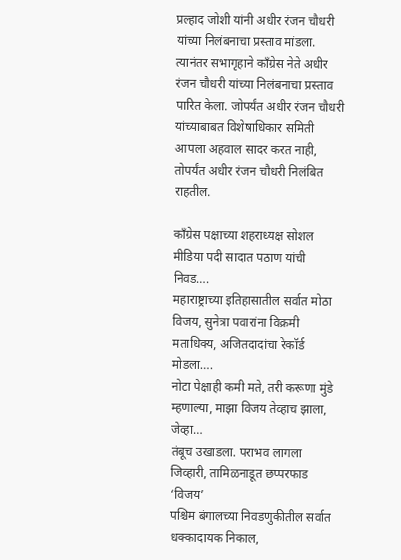प्रल्हाद जोशी यांनी अधीर रंजन चौधरी यांच्या निलंबनाचा प्रस्ताव मांडला. त्यानंतर सभागृहाने काँग्रेस नेते अधीर रंजन चौधरी यांच्या निलंबनाचा प्रस्ताव पारित केला. जोपर्यंत अधीर रंजन चौधरी यांच्याबाबत विशेषाधिकार समिती आपला अहवाल सादर करत नाही, तोपर्यंत अधीर रंजन चौधरी निलंबित राहतील.

काँग्रेस पक्षाच्या शहराध्यक्ष सोशल मीडिया पदी सादात पठाण यांची निवड….
महाराष्ट्राच्या इतिहासातील सर्वात मोठा विजय, सुनेत्रा पवारांना विक्रमी मताधिक्य, अजितदादांचा रेकॉर्ड मोडला….
नोटा पेक्षाही कमी मते, तरी करूणा मुंडे म्हणाल्या, माझा विजय तेव्हाच झाला, जेव्हा…
तंबूच उखाडला. पराभव लागला जिव्हारी, तामिळनाडूत छप्परफाड ‘विजय’
पश्चिम बंगालच्या निवडणुकीतील सर्वात धक्कादायक निकाल,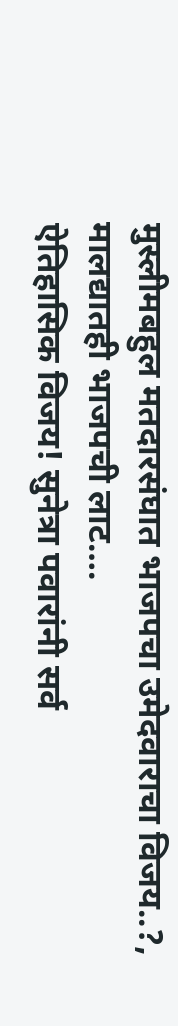मुस्लीमबहुल मतदारसंघात भाजपचा उमेदवाराचा विजय..?, मालद्यातही भाजपची लाट….
ऐतिहासिक विजय! सुनेत्रा पवारांनी सर्व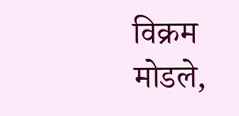विक्रम मोडले,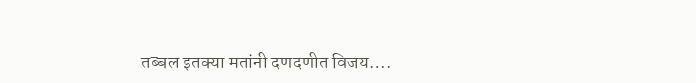तब्बल इतक्या मतांनी दणदणीत विजय….